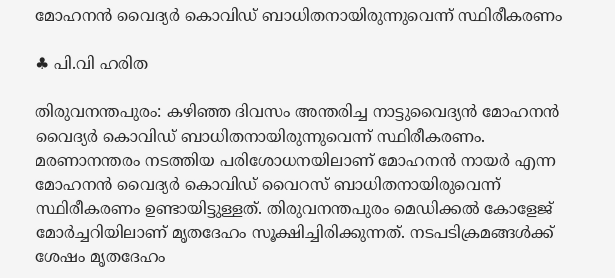മോഹനന്‍ വൈദ്യര്‍ കൊവിഡ് ബാധിതനായിരുന്നുവെന്ന് സ്ഥിരീകരണം

♣ പി.വി ഹരിത

തിരുവനന്തപുരം: കഴിഞ്ഞ ദിവസം അന്തരിച്ച നാട്ടുവൈദ്യന്‍ മോഹനന്‍ വൈദ്യര്‍ കൊവിഡ് ബാധിതനായിരുന്നുവെന്ന് സ്ഥിരീകരണം. മരണാനന്തരം നടത്തിയ പരിശോധനയിലാണ് മോഹനന്‍ നായര്‍ എന്ന മോഹനന്‍ വൈദ്യര്‍ കൊവിഡ് വൈറസ് ബാധിതനായിരുവെന്ന് സ്ഥിരീകരണം ഉണ്ടായിട്ടുള്ളത്. തിരുവനന്തപുരം മെഡിക്കല്‍ കോളേജ് മോര്‍ച്ചറിയിലാണ് മൃതദേഹം സൂക്ഷിച്ചിരിക്കുന്നത്. നടപടിക്രമങ്ങള്‍ക്ക് ശേഷം മൃതദേഹം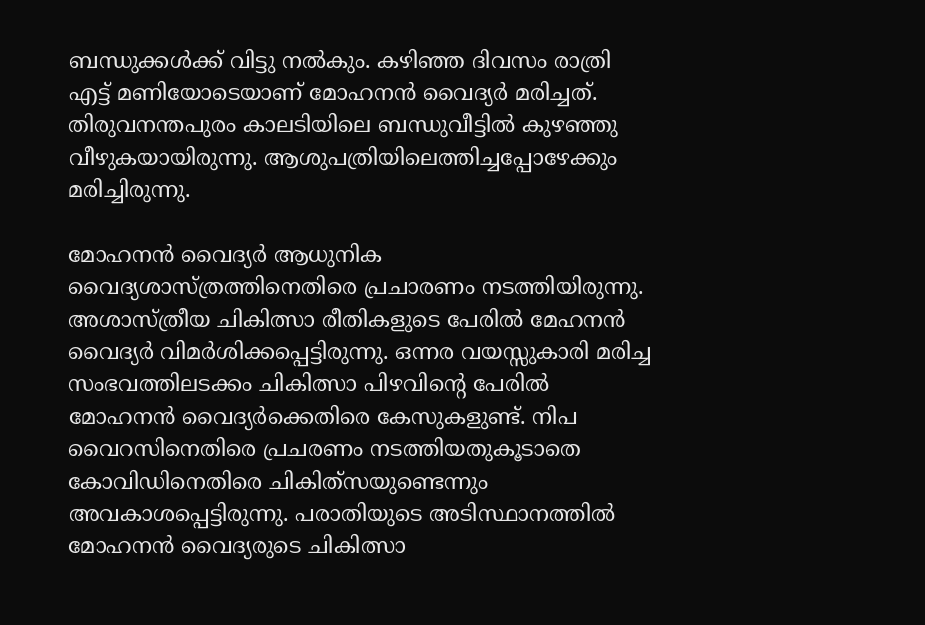ബന്ധുക്കള്‍ക്ക് വിട്ടു നല്‍കും. കഴിഞ്ഞ ദിവസം രാത്രി എട്ട് മണിയോടെയാണ് മോഹനന്‍ വൈദ്യര്‍ മരിച്ചത്. തിരുവനന്തപുരം കാലടിയിലെ ബന്ധുവീട്ടില്‍ കുഴഞ്ഞു വീഴുകയായിരുന്നു. ആശുപത്രിയിലെത്തിച്ചപ്പോഴേക്കും മരിച്ചിരുന്നു.

മോഹനന്‍ വൈദ്യര്‍ ആധുനിക വൈദ്യശാസ്ത്രത്തിനെതിരെ പ്രചാരണം നടത്തിയിരുന്നു. അശാസ്ത്രീയ ചികിത്സാ രീതികളുടെ പേരില്‍ മേഹനന്‍ വൈദ്യര്‍ വിമര്‍ശിക്കപ്പെട്ടിരുന്നു. ഒന്നര വയസ്സുകാരി മരിച്ച സംഭവത്തിലടക്കം ചികിത്സാ പിഴവിന്റെ പേരില്‍ മോഹനന്‍ വൈദ്യര്‍ക്കെതിരെ കേസുകളുണ്ട്. നിപ വൈറസിനെതിരെ പ്രചരണം നടത്തിയതുകൂടാതെ കോവിഡിനെതിരെ ചികിത്‌സയുണ്ടെന്നും അവകാശപ്പെട്ടിരുന്നു. പരാതിയുടെ അടിസ്ഥാനത്തില്‍ മോഹനന്‍ വൈദ്യരുടെ ചികിത്സാ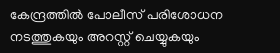കേന്ദ്രത്തില്‍ പോലീസ് പരിശോധന നടത്തുകയും അറസ്റ്റ് ചെയ്യുകയും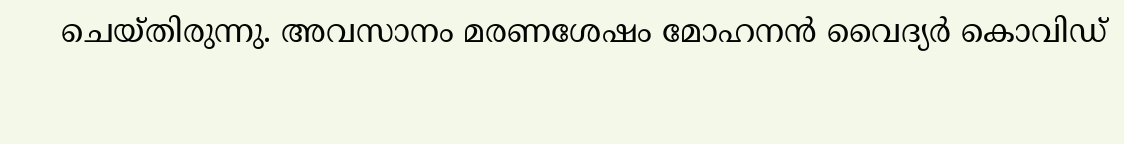ചെയ്തിരുന്നു. അവസാനം മരണശേഷം മോഹനന്‍ വൈദ്യര്‍ കൊവിഡ്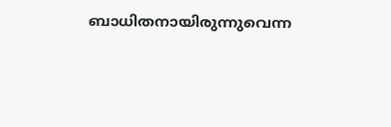ബാധിതനായിരുന്നുവെന്ന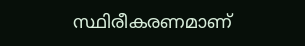സ്ഥിരീകരണമാണ്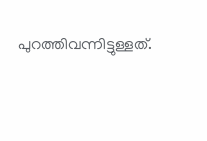പുറത്തിവന്നിട്ടുള്ളത്.